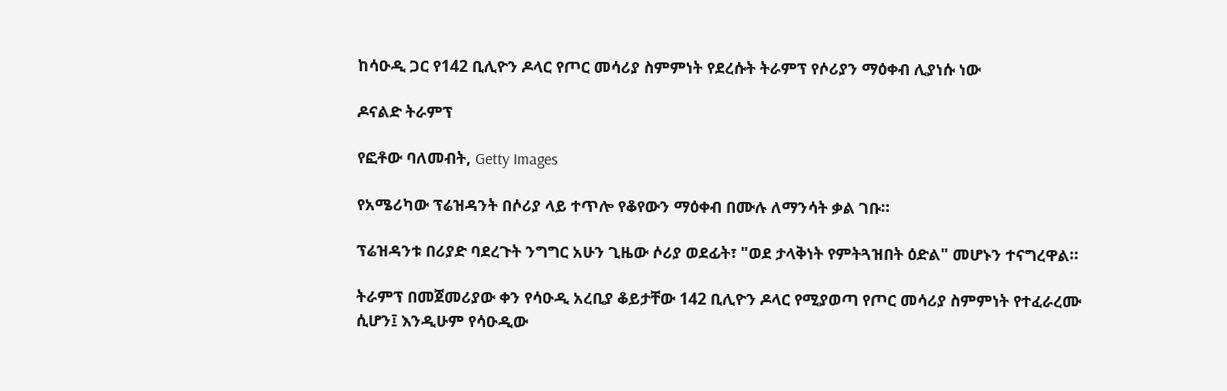ከሳዑዲ ጋር የ142 ቢሊዮን ዶላር የጦር መሳሪያ ስምምነት የደረሱት ትራምፕ የሶሪያን ማዕቀብ ሊያነሱ ነው

ዶናልድ ትራምፕ

የፎቶው ባለመብት, Getty Images

የአሜሪካው ፕሬዝዳንት በሶሪያ ላይ ተጥሎ የቆየውን ማዕቀብ በሙሉ ለማንሳት ቃል ገቡ።

ፕሬዝዳንቱ በሪያድ ባደረጉት ንግግር አሁን ጊዜው ሶሪያ ወደፊት፣ "ወደ ታላቅነት የምትጓዝበት ዕድል" መሆኑን ተናግረዋል።

ትራምፕ በመጀመሪያው ቀን የሳዑዲ አረቢያ ቆይታቸው 142 ቢሊዮን ዶላር የሚያወጣ የጦር መሳሪያ ስምምነት የተፈራረሙ ሲሆን፤ እንዲሁም የሳዑዲው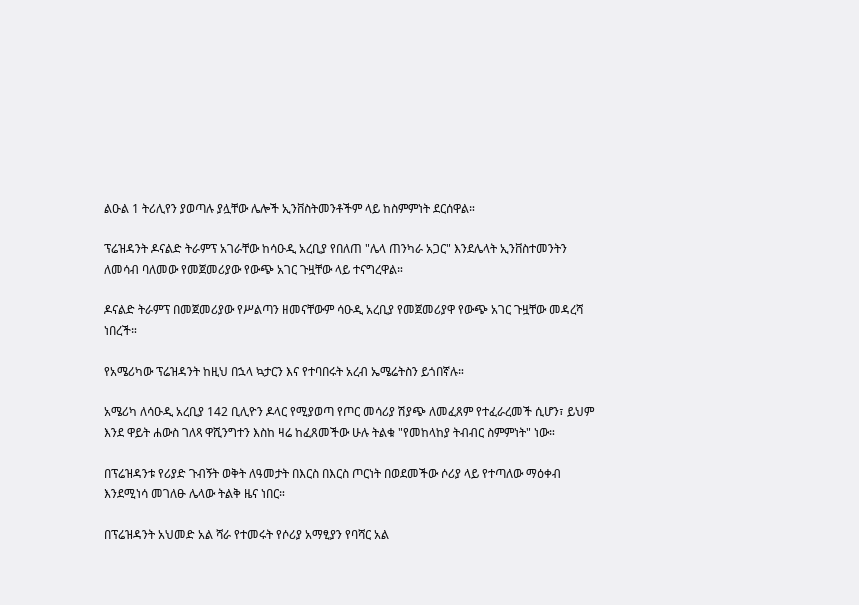ልዑል 1 ትሪሊየን ያወጣሉ ያሏቸው ሌሎች ኢንቨስትመንቶችም ላይ ከስምምነት ደርሰዋል።

ፕሬዝዳንት ዶናልድ ትራምፕ አገራቸው ከሳዑዲ አረቢያ የበለጠ "ሌላ ጠንካራ አጋር" እንደሌላት ኢንቨስተመንትን ለመሳብ ባለመው የመጀመሪያው የውጭ አገር ጉዟቸው ላይ ተናግረዋል።

ዶናልድ ትራምፕ በመጀመሪያው የሥልጣን ዘመናቸውም ሳዑዲ አረቢያ የመጀመሪያዋ የውጭ አገር ጉዟቸው መዳረሻ ነበረች።

የአሜሪካው ፕሬዝዳንት ከዚህ በኋላ ኳታርን እና የተባበሩት አረብ ኤሜሬትስን ይጎበኛሉ።

አሜሪካ ለሳዑዲ አረቢያ 142 ቢሊዮን ዶላር የሚያወጣ የጦር መሳሪያ ሽያጭ ለመፈጸም የተፈራረመች ሲሆን፣ ይህም እንደ ዋይት ሐውስ ገለጻ ዋሺንግተን እስከ ዛሬ ከፈጸመችው ሁሉ ትልቁ "የመከላከያ ትብብር ስምምነት" ነው።

በፕሬዝዳንቱ የሪያድ ጉብኝት ወቅት ለዓመታት በእርስ በእርስ ጦርነት በወደመችው ሶሪያ ላይ የተጣለው ማዕቀብ እንደሚነሳ መገለፁ ሌላው ትልቅ ዜና ነበር።

በፕሬዝዳንት አህመድ አል ሻራ የተመሩት የሶሪያ አማፂያን የባሻር አል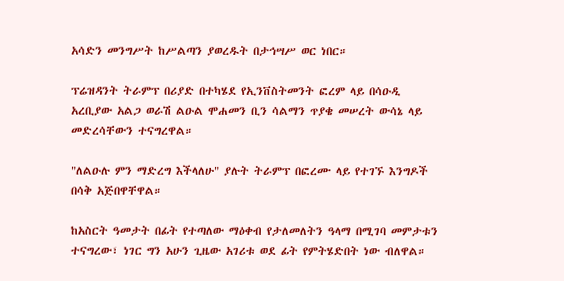አሳድን መንግሥት ከሥልጣን ያወረዱት በታኅሣሥ ወር ነበር።

ፕሬዝዳንት ትራምፕ በሪያድ በተካሄደ የኢንቨስትመንት ፎረም ላይ በሳዑዲ አረቢያው አልጋ ወራሽ ልዑል ሞሐመን ቢን ሳልማን ጥያቄ መሠረት ውሳኔ ላይ መድረሳቸውን ተናግረዋል።

"ለልዑሉ ምን ማድረግ እችላለሁ" ያሉት ትራምፕ በፎረሙ ላይ የተገኙ እንግዶች በሳቅ አጅበዋቸዋል።

ከአስርት ዓመታት በፊት የተጣለው ማዕቀብ የታለመለትን ዓላማ በሚገባ መምታቱን ተናግረው፣ ነገር ግን አሁን ጊዜው አገሪቱ ወደ ፊት የምትሄድበት ነው ብለዋል።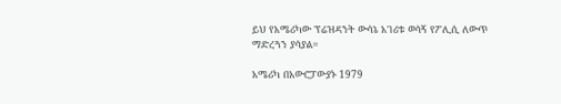ይህ የአሜሪካው ፕሬዝዳንት ውሳኔ አገሪቱ ወሳኝ የፖሊሲ ለውጥ ማድረጓን ያሳያል።

አሜሪካ በአውሮፓውያኑ 1979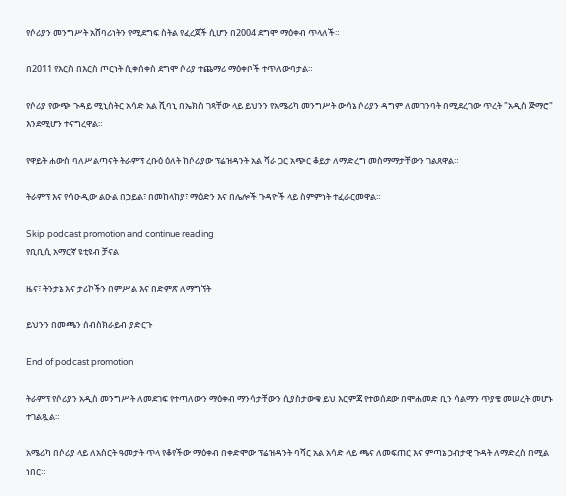የሶሪያን መንግሥት አሸባሪነትን የሚደግፍ ስትል የፈረጀች ሲሆን በ2004 ደግሞ ማዕቀብ ጥላለች።

በ2011 የእርስ በእርስ ጦርነት ሲቀሰቀስ ደግሞ ሶሪያ ተጨማሪ ማዕቀቦች ተጥለውባታል።

የሶሪያ የውጭ ጉዳይ ሚኒስትር አሳድ አል ሺባኒ በኤክስ ገጻቸው ላይ ይህንን የአሜሪካ መንግሥት ውሳኔ ሶሪያን ዳግም ለመገንባት በሚደረገው ጥረት "አዲስ ጅማሮ" እንደሚሆን ተናግረዋል።

የዋይት ሐውስ ባለሥልጣናት ትራምፕ ረቡዕ ዕለት ከሶሪያው ፕሬዝዳንት አል ሻራ ጋር አጭር ቆይታ ለማድረግ መስማማታቸውን ገልጸዋል።

ትራምፕ እና የሳዑዲው ልዑል በኃይል፣ በመከላከያ፣ ማዕድን እና በሌሎች ጉዳዮች ላይ ስምምነት ተፈራርመዋል።

Skip podcast promotion and continue reading
የቢቢሲ አማርኛ ዩቲዩብ ቻናል

ዜና፣ ትንታኔ እና ታሪኮችን በምሥል እና በድምጽ ለማግኘት

ይህንን በመጫን ሰብስክራይብ ያድርጉ

End of podcast promotion

ትራምፕ የሶሪያን አዲስ መንግሥት ለመደገፍ የተጣለውን ማዕቀብ ማንሳታቸውን ሲያስታውቁ ይህ እርምጃ የተወሰደው በሞሐመድ ቢን ሳልማን ጥያቄ መሠረት መሆኑ ተገልጿል።

አሜሪካ በሶሪያ ላይ ለአስርት ዓመታት ጥላ የቆየችው ማዕቀብ በቀድሞው ፕሬዝዳንት ባሻር አል አሳድ ላይ ጫና ለመፍጠር እና ምጣኔ ኃብታዊ ጉዳት ለማድረስ በሚል ነበር።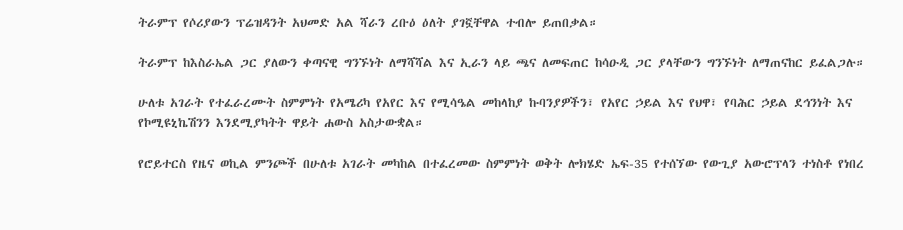ትራምፕ የሶሪያውን ፕሬዝዳንት አህመድ አል ሻራን ረቡዕ ዕለት ያገኟቸዋል ተብሎ ይጠበቃል።

ትራምፕ ከእስራኤል ጋር ያለውን ቀጣናዊ ግንኙነት ለማሻሻል እና ኢራን ላይ ጫና ለመፍጠር ከሳዑዲ ጋር ያላቸውን ግንኙነት ለማጠናከር ይፈልጋሉ።

ሁለቱ አገራት የተፈራረሙት ስምምነት የአሜሪካ የአየር እና የሚሳዔል መከላከያ ኩባንያዎችን፣ የአየር ኃይል እና የህዋ፣ የባሕር ኃይል ደኅንነት እና የኮሚዩኒኬሽንን እንደሚያካትት ዋይት ሐውስ አስታውቋል።

የሮይተርስ የዜና ወኪል ምንጮች በሁለቱ አገራት መካከል በተፈረመው ስምምነት ወቅት ሎክሄድ ኤፍ-35 የተሰኘው የውጊያ አውሮፕላን ተነስቶ የነበረ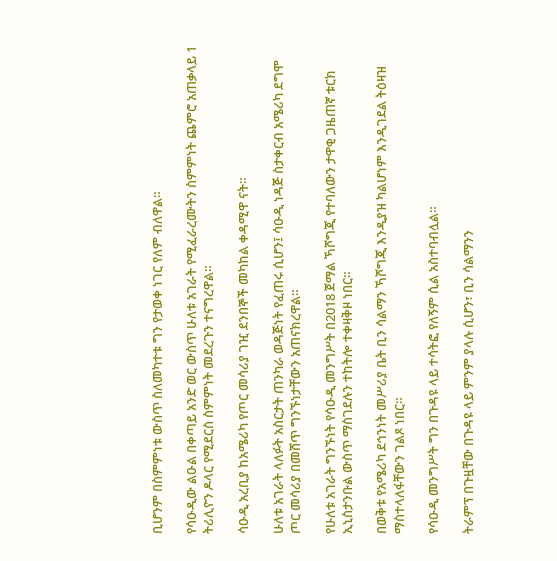ቢሆንም በስምምነቱ ውስጥ ስለመካተቱ ግን የታወቀ ነገር የለም ብለዋል።

የሳዑዲው ልዑል በቀጣይ አንድ ወር ውስጥ ሁለቱ አገራት የሚፈራረሙትን ስምምነት ጨምሮ አጠቃላይ 1 ትሪሊዮን ዶላር የሚደርስ ስምምነት መደረጉን ተናግረዋል።

ሳዑዲ አረቢያ ከአሜሪካ የጦር መሳሪያ ገዢ ደንበኞች መካከል ቀዳሚዋ ናት።

ሁለቱ አገራት ላለፉት አስርታት ጠንካራ ወዳጅነት የፈጠሩ ሲሆን፤ ሳዑዲ ነዳጅ ስታቀርብ አሜሪካ ደግሞ ጦር መሳሪያ በመሸጥ ግንኙነታቸውን አጠናክረዋል።

የሁለቱ አገራት ግንኙነት የሳዑዲ መንግሥት በ2018 ጀማል ኻሾግጂ የተባለውን ታዋቂ ጋዜጠኛ ቱርክ ኢኒስታንቡል ውስጥ ማስገደሉን ተከትሎ ተቀዛቅዞ ነበር።

በወቅቱ የአሜሪካ ደኅንነት መሥሪያ ቤት ቢን ሳልማን ኻሾግጂ እንዲያዝ ካልሆነም እንዲገደል ትዕዛዝ ማስተላለፋቸውን ገልጾ ነበር።

የሳዑዲ መንግሥት ግን በጉዳዩ ላይ ተሳትፎ የለኝም ሲል አስተባብሏል።

ትራምፕ በጉዟቸው በጉዳዩ ላይ ምንም ያላሉ ሲሆን፣ ቢን ሳልማንን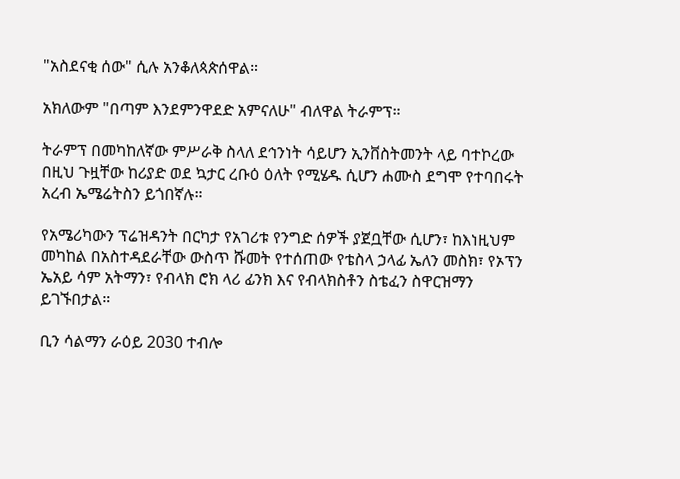"አስደናቂ ሰው" ሲሉ አንቆለጳጵሰዋል።

አክለውም "በጣም እንደምንዋደድ አምናለሁ" ብለዋል ትራምፕ።

ትራምፕ በመካከለኛው ምሥራቅ ስላለ ደኅንነት ሳይሆን ኢንቨስትመንት ላይ ባተኮረው በዚህ ጉዟቸው ከሪያድ ወደ ኳታር ረቡዕ ዕለት የሚሄዱ ሲሆን ሐሙስ ደግሞ የተባበሩት አረብ ኤሜሬትስን ይጎበኛሉ።

የአሜሪካውን ፕሬዝዳንት በርካታ የአገሪቱ የንግድ ሰዎች ያጀቧቸው ሲሆን፣ ከእነዚህም መካከል በአስተዳደራቸው ውስጥ ሹመት የተሰጠው የቴስላ ኃላፊ ኤለን መስክ፣ የኦፕን ኤአይ ሳም አትማን፣ የብላክ ሮክ ላሪ ፊንክ እና የብላክስቶን ስቴፈን ስዋርዝማን ይገኙበታል።

ቢን ሳልማን ራዕይ 2030 ተብሎ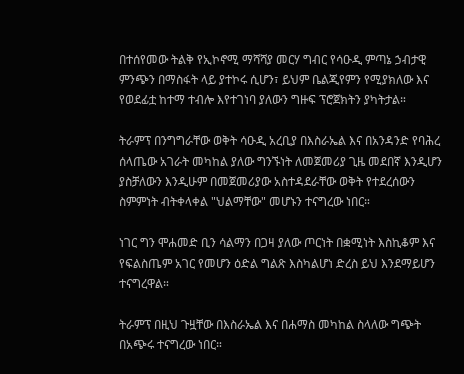በተሰየመው ትልቅ የኢኮኖሚ ማሻሻያ መርሃ ግብር የሳዑዲ ምጣኔ ኃብታዊ ምንጭን በማስፋት ላይ ያተኮሩ ሲሆን፣ ይህም ቤልጂየምን የሚያክለው እና የወደፊቷ ከተማ ተብሎ እየተገነባ ያለውን ግዙፍ ፕሮጀክትን ያካትታል።

ትራምፕ በንግግራቸው ወቅት ሳዑዲ አረቢያ በእስራኤል እና በአንዳንድ የባሕረ ሰላጤው አገራት መካከል ያለው ግንኙነት ለመጀመሪያ ጊዜ መደበኛ እንዲሆን ያስቻለውን እንዲሁም በመጀመሪያው አስተዳደራቸው ወቅት የተደረሰውን ስምምነት ብትቀላቀል "ህልማቸው" መሆኑን ተናግረው ነበር።

ነገር ግን ሞሐመድ ቢን ሳልማን በጋዛ ያለው ጦርነት በቋሚነት እስኪቆም እና የፍልስጤም አገር የመሆን ዕድል ግልጽ እስካልሆነ ድረስ ይህ እንደማይሆን ተናግረዋል።

ትራምፕ በዚህ ጉዟቸው በእስራኤል እና በሐማስ መካከል ስላለው ግጭት በአጭሩ ተናግረው ነበር።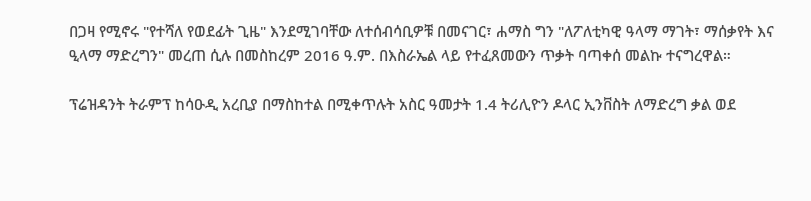በጋዛ የሚኖሩ "የተሻለ የወደፊት ጊዜ" እንደሚገባቸው ለተሰብሳቢዎቹ በመናገር፣ ሐማስ ግን "ለፖለቲካዊ ዓላማ ማገት፣ ማሰቃየት እና ዒላማ ማድረግን" መረጠ ሲሉ በመስከረም 2016 ዓ.ም. በእስራኤል ላይ የተፈጸመውን ጥቃት ባጣቀሰ መልኩ ተናግረዋል።

ፕሬዝዳንት ትራምፕ ከሳዑዲ አረቢያ በማስከተል በሚቀጥሉት አስር ዓመታት 1.4 ትሪሊዮን ዶላር ኢንቨስት ለማድረግ ቃል ወደ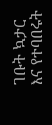ገቡት ኳታር እና የተባበሩት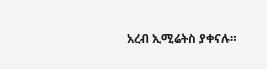አረብ ኢሚሬትስ ያቀናሉ።